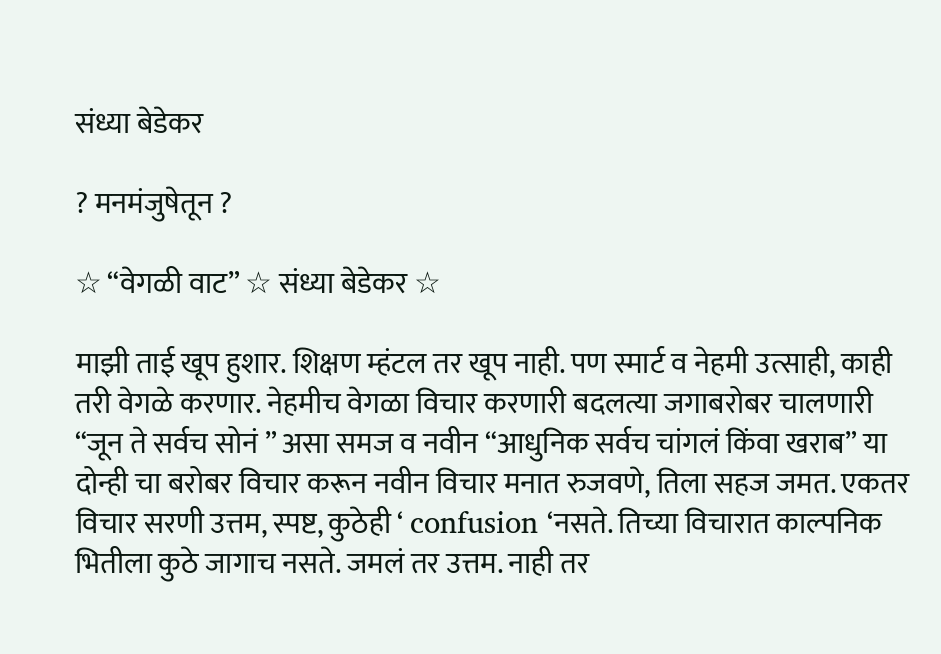संध्या बेडेकर

? मनमंजुषेतून ?

☆ “वेगळी वाट” ☆ संध्या बेडेकर ☆

माझी ताई खूप हुशार. शिक्षण म्हंटल तर खूप नाही. पण स्मार्ट व नेहमी उत्साही, काही तरी वेगळे करणार. नेहमीच वेगळा विचार करणारी बदलत्या जगाबरोबर चालणारी “जून ते सर्वच सोनं ” असा समज व नवीन “आधुनिक सर्वच चांगलं किंवा खराब” या दोन्ही चा बरोबर विचार करून नवीन विचार मनात रुजवणे, तिला सहज जमत. एकतर विचार सरणी उत्तम, स्पष्ट, कुठेही ‘ confusion ‘नसते. तिच्या विचारात काल्पनिक भितीला कुठे जागाच नसते. जमलं तर उत्तम. नाही तर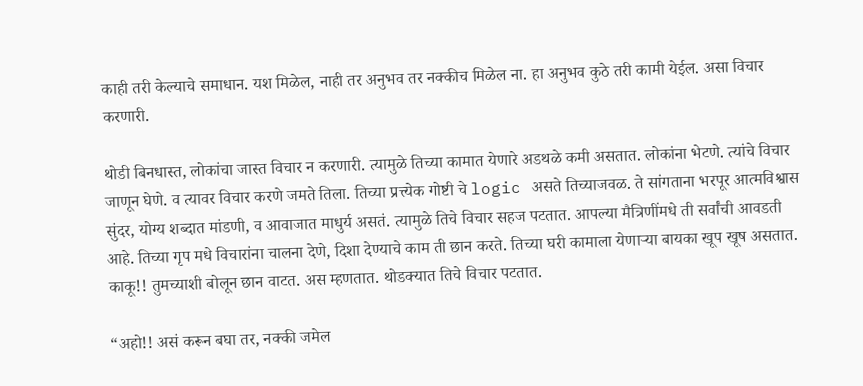काही तरी केल्याचे समाधान. यश मिळेल, नाही तर अनुभव तर नक्कीच मिळेल ना. हा अनुभव कुठे तरी कामी येईल. असा विचार करणारी.

थोडी बिनधास्त, लोकांचा जास्त विचार न करणारी. त्यामुळे तिच्या कामात येणारे अडथळे कमी असतात. लोकांना भेटणे. त्यांचे विचार जाणून घेणे. व त्यावर विचार करणे जमते तिला. तिच्या प्रत्त्येक गोष्टी चे logic असते तिच्याजवळ. ते सांगताना भरपूर आत्मविश्वास सुंदर, योग्य शब्दात मांडणी, व आवाजात माधुर्य असतं. त्यामुळे तिचे विचार सहज पटतात. आपल्या मैत्रिणींमधे ती सर्वांची आवडती आहे. तिच्या गृप मधे विचारांना चालना देणे, दिशा देण्याचे काम ती छान करते. तिच्या घरी कामाला येणाऱ्या बायका खूप खूष असतात.  काकू!! तुमच्याशी बोलून छान वाटत. अस म्हणतात. थोडक्यात तिचे विचार पटतात.

“अहो!! असं करून बघा तर, नक्की जमेल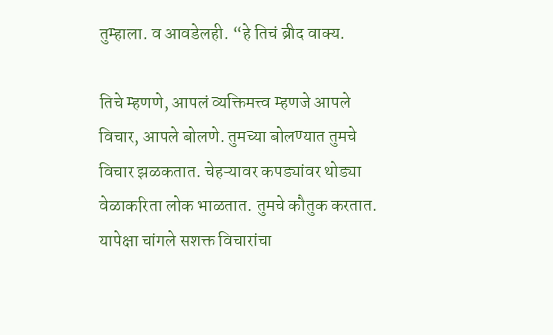तुम्हाला. व आवडेलही. “हे तिचं ब्रीद वाक्य.

तिचे म्हणणे, आपलं व्यक्तिमत्त्व म्हणजे आपले विचार, आपले बोलणे. तुमच्या बोलण्यात तुमचे विचार झळकतात. चेहऱ्यावर कपड्यांवर थोड्या वेळाकरिता लोक भाळतात. तुमचे कौतुक करतात. यापेक्षा चांगले सशक्त विचारांचा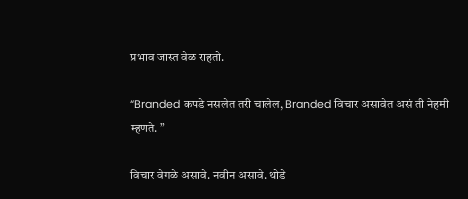प्रभाव जास्त वेळ राहतो.

“Branded कपडे नसलेत तरी चालेल, Branded विचार असावेत असं ती नेहमी म्हणते. ”

विचार वेगळे असावे. नवीन असावे. थोडे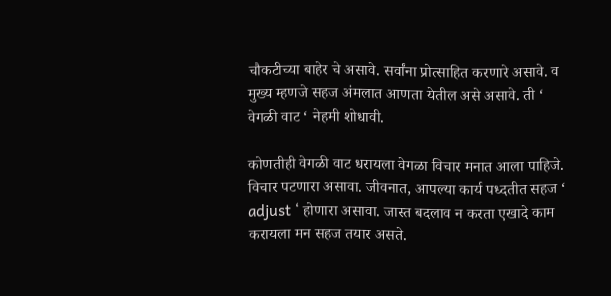चौकटीच्या बाहेर चे असावे. सर्वांना प्रोत्साहित करणारे असावे. व मुख्य म्हणजे सहज अंमलात आणता येतील असे असावे. ती ‘ वेगळी वाट ‘ नेहमी शोधावी.

कोणतीही वेगळी वाट धरायला वेगळा विचार मनात आला पाहिजे. विचार पटणारा असावा. जीवनात, आपल्या कार्य पध्दतीत सहज ‘ adjust ‘ होणारा असावा. जास्त बदलाव न करता एखादे काम करायला मन सहज तयार असते.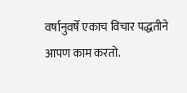वर्षानुवर्षे एकाच विचार पद्धतीने आपण काम करतो.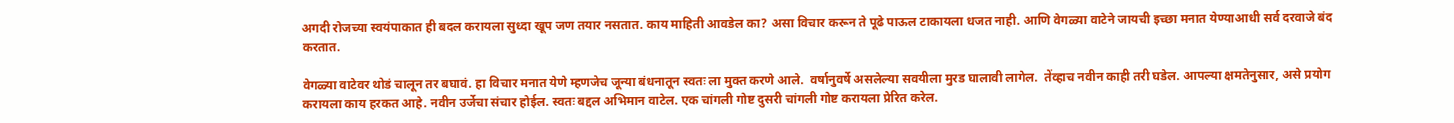अगदी रोजच्या स्वयंपाकात ही बदल करायला सुध्दा खूप जण तयार नसतात. काय माहिती आवडेल का‌? असा विचार करून ते पूढे पाऊल टाकायला धजत नाही. आणि वेगळ्या वाटेने जायची इच्छा मनात येण्याआधी सर्व दरवाजे बंद करतात.

वेगळ्या वाटेवर थोडं चालून तर बघावं. हा विचार मनात येणे म्हणजेच जून्या बंधनातून स्वतः ला मुक्त करणे आले.  वर्षानुवर्षे असलेल्या सवयीला मुरड घालावी लागेल.  तेंव्हाच नवीन काही तरी घडेल. आपल्या क्षमतेनुसार, असे प्रयोग करायला काय हरकत आहे. नवीन उर्जेचा संचार होईल. स्वतः बद्दल अभिमान वाटेल. एक चांगली गोष्ट दुसरी चांगली गोष्ट करायला प्रेरित करेल.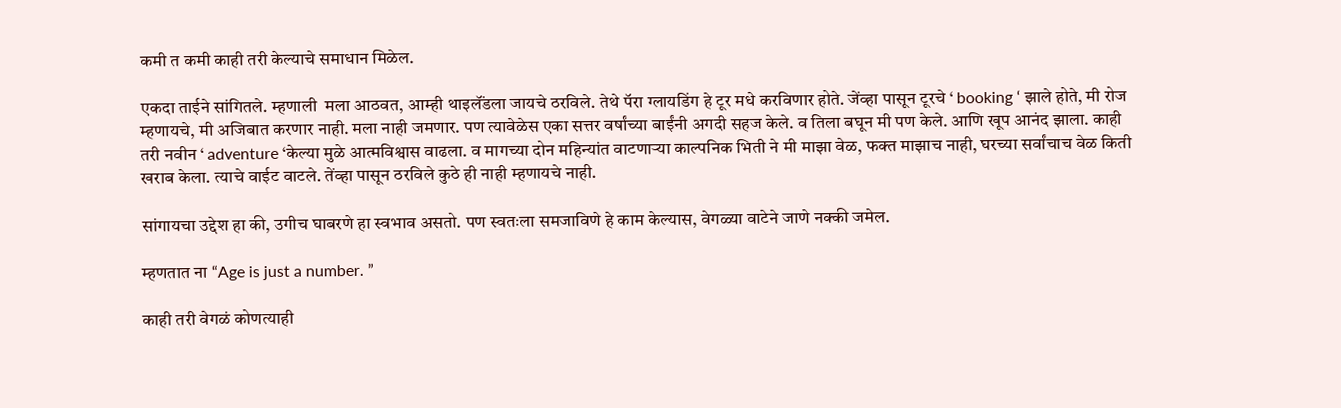कमी त कमी काही तरी केल्याचे समाधान मिळेल.

एकदा ताईने सांगितले. म्हणाली  मला आठवत, आम्ही थाइलॅंडला जायचे ठरविले. तेथे पॅरा ग्लायडिंग हे टूर मधे करविणार होते. जेंव्हा पासून टूरचे ‘ booking ‘ झाले होते, मी रोज म्हणायचे, मी अजिबात करणार नाही. मला नाही जमणार. पण त्यावेळेस एका सत्तर वर्षांच्या बाईंनी अगदी सहज केले. व तिला बघून मी पण केले. आणि खूप आनंद झाला. काही तरी नवीन ‘ adventure ‘केल्या मुळे आत्मविश्वास वाढला. व मागच्या दोन महिन्यांत वाटणाऱ्या काल्पनिक भिती ने मी माझा वेळ, फक्त माझाच नाही, घरच्या सर्वांचाच वेळ किती खराब केला. त्याचे वाईट वाटले. तेंव्हा पासून ठरविले कुठे ही नाही म्हणायचे नाही.

सांगायचा उद्देश हा की, उगीच घाबरणे हा स्वभाव असतो. पण स्वतःला समजाविणे हे काम केल्यास, वेगळ्या वाटेने जाणे नक्की जमेल‌.

म्हणतात ना “Age is just a number. ”

काही तरी वेगळं कोणत्याही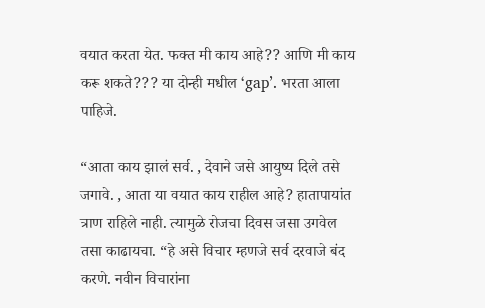वयात करता येत. फक्त मी काय आहे?? आणि मी काय करू शकते??? या दोन्ही मधील ‘gap’. भरता आला पाहिजे.

“आता काय झालं सर्व. , देवाने जसे आयुष्य दिले तसे जगावे. , आता या वयात काय राहील आहे? हातापायांत त्राण राहिले नाही. त्यामुळे रोजचा दिवस जसा उगवेल तसा काढायचा. “हे असे विचार म्हणजे सर्व दरवाजे बंद करणे. नवीन विचारांना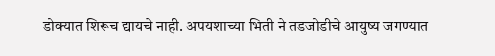डोक्यात शिरूच द्यायचे नाही. अपयशाच्या भिती ने तडजोडीचे आयुष्य जगण्यात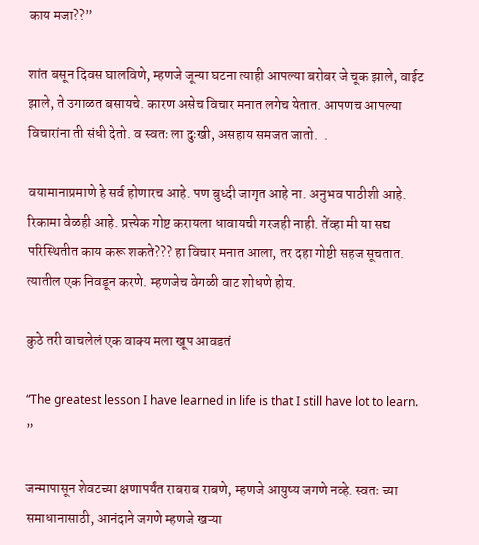काय मजा??”

शांत बसून दिवस घालविणे, म्हणजे जून्या घटना त्याही आपल्या बरोबर जे चूक झाले, वाईट झाले, ते उगाळत बसायचे. कारण असेच विचार मनात लगेच येतात. आपणच आपल्या विचारांना ती संधी देतो. व स्वतः ला दुःखी, असहाय समजत जातो.  .

वयामानाप्रमाणे हे सर्व होणारच आहे. पण बुध्दी जागृत आहे ना. अनुभव पाठीशी आहे. रिकामा वेळही आहे. प्रत्त्येक गोष्ट करायला धावायची गरजही नाही. तेंव्हा मी या सद्य परिस्थितीत काय करू शकते??? हा विचार मनात आला, तर दहा गोष्टी सहज सूचतात. त्यातील एक निवडून करणे. म्हणजेच वेगळी वाट शोधणे होय.

कुठे तरी वाचलेलं एक वाक्य मला खूप आवडतं

“The greatest lesson I have learned in life is that I still have lot to learn. ”

जन्मापासून शेवटच्या क्षणापर्यंत राबराब राबणे, म्हणजे आयुष्य जगणे नव्हे. स्वतः च्या समाधानासाठी, आनंदाने जगणे म्हणजे खऱ्या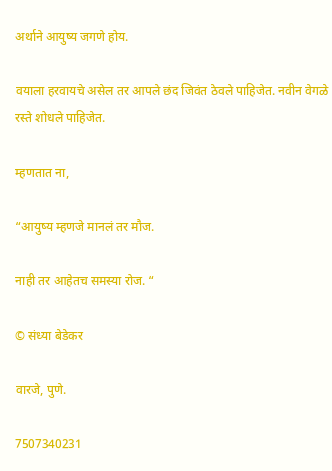अर्थाने आयुष्य जगणे होय.

वयाला हरवायचे असेल तर आपले छंद जिवंत ठेवले पाहिजेत. नवीन वेगळे रस्ते शोधले पाहिजेत.

म्हणतात ना,

“आयुष्य म्हणजे मानलं तर मौज.

नाही तर आहेतच समस्या रोज. “

© संध्या बेडेकर

वारजे, पुणे.

7507340231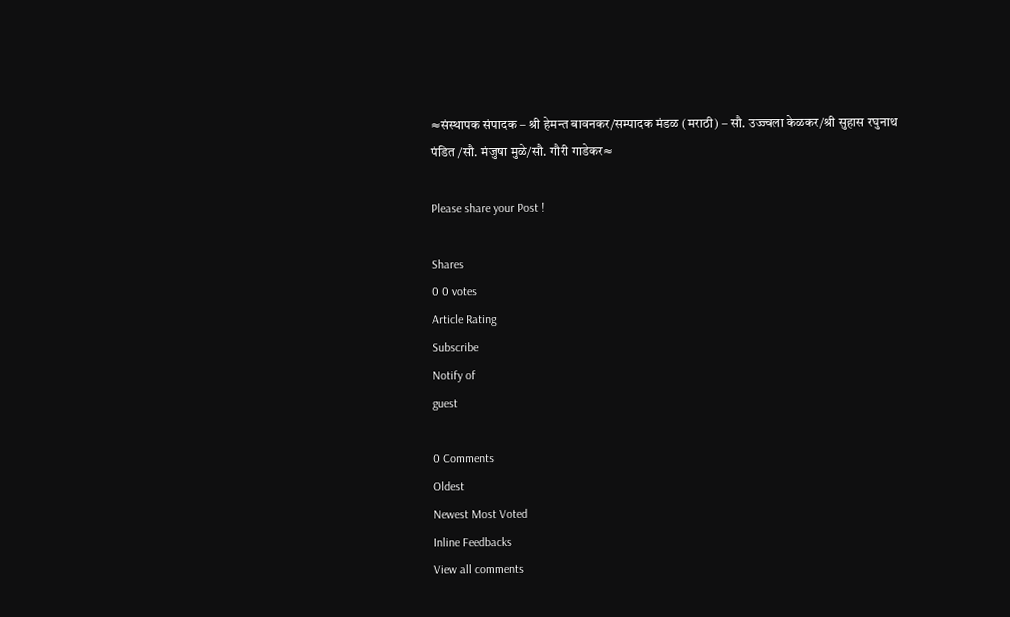≈संस्थापक संपादक – श्री हेमन्त बावनकर/सम्पादक मंडळ (मराठी) – सौ. उज्ज्वला केळकर/श्री सुहास रघुनाथ पंडित /सौ. मंजुषा मुळे/सौ. गौरी गाडेकर≈

Please share your Post !

Shares
0 0 votes
Article Rating
Subscribe
Notify of
guest

0 Comments
Oldest
Newest Most Voted
Inline Feedbacks
View all comments